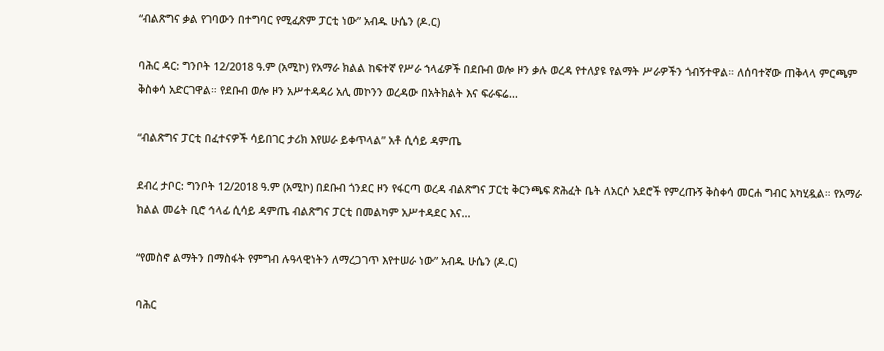“ብልጽግና ቃል የገባውን በተግባር የሚፈጽም ፓርቲ ነው” አብዱ ሁሴን (ዶ.ር)

ባሕር ዳር: ግንቦት 12/2018 ዓ.ም (አሚኮ) የአማራ ክልል ከፍተኛ የሥራ ኀላፊዎች በደቡብ ወሎ ዞን ቃሉ ወረዳ የተለያዩ የልማት ሥራዎችን ጎብኝተዋል። ለሰባተኛው ጠቅላላ ምርጫም ቅስቀሳ አድርገዋል። የደቡብ ወሎ ዞን አሥተዳዳሪ አሊ መኮንን ወረዳው በአትክልት እና ፍራፍሬ...

“ብልጽግና ፓርቲ በፈተናዎች ሳይበገር ታሪክ እየሠራ ይቀጥላል” አቶ ሲሳይ ዳምጤ

ደብረ ታቦር: ግንቦት 12/2018 ዓ.ም (አሚኮ) በደቡብ ጎንደር ዞን የፋርጣ ወረዳ ብልጽግና ፓርቲ ቅርንጫፍ ጽሕፈት ቤት ለአርሶ አደሮች የምረጡኝ ቅስቀሳ መርሐ ግብር አካሂዷል። የአማራ ክልል መሬት ቢሮ ኅላፊ ሲሳይ ዳምጤ ብልጽግና ፓርቲ በመልካም አሥተዳደር እና...

“የመስኖ ልማትን በማስፋት የምግብ ሉዓላዊነትን ለማረጋገጥ እየተሠራ ነው” አብዱ ሁሴን (ዶ.ር)

ባሕር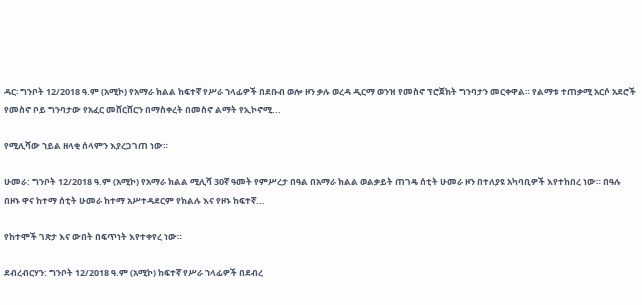ዳር፡ ግንቦት 12/2018 ዓ.ም (አሚኮ) የአማራ ክልል ከፍተኛ የሥራ ኀላፊዎች በደቡብ ወሎ ዞን ቃሉ ወረዳ ዲርማ ወንዝ የመስኖ ፕሮጀክት ግንባታን መርቀዋል። የልማቱ ተጠቃሚ አርሶ አደሮች የመስኖ ቦይ ግንባታው የአፈር መሸርሸርን በማስቀረት በመስኖ ልማት የኢኮኖሚ...

የሚሊሻው ኀይል ዘላቂ ሰላምን እያረጋገጠ ነው።

ሁመራ: ግንቦት 12/2018 ዓ.ም (አሚኮ) የአማራ ክልል ሚሊሻ 30ኛ ዓመት የምሥረታ በዓል በአማራ ክልል ወልቃይት ጠገዴ ሰቲት ሁመራ ዞን በተለያዩ አካባቢዎች እየተከበረ ነው። በዓሉ በዞኑ ዋና ከተማ ሰቲት ሁመራ ከተማ አሥተዳደርም የክልሉ እና የዞኑ ከፍተኛ...

የከተሞች ገጽታ እና ውበት በፍጥነት እየተቀየረ ነው።

ደብረብርሃን: ግንቦት 12/2018 ዓ.ም (አሚኮ) ከፍተኛ የሥራ ኀላፊዎች በደብረ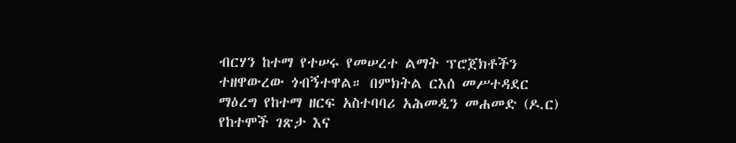ብርሃን ከተማ የተሠሩ የመሠረተ ልማት ፕሮጀክቶችን ተዘዋውረው ጎብኝተዋል። በምክትል ርእሰ መሥተዳደር ማዕረግ የከተማ ዘርፍ አስተባባሪ አሕመዲን መሐመድ (ዶ.ር) የከተሞች ገጽታ እና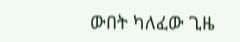ውበት ካለፈው ጊዜ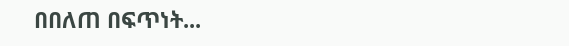በበለጠ በፍጥነት...